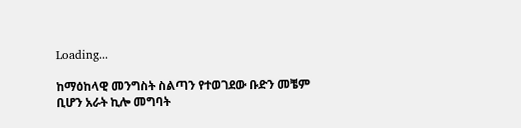Loading...

ከማዕከላዊ መንግስት ስልጣን የተወገደው ቡድን መቼም ቢሆን አራት ኪሎ መግባት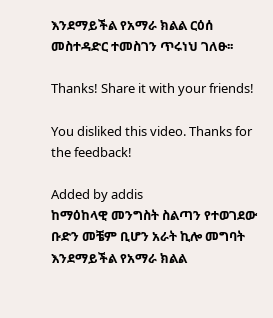እንደማይችል የአማራ ክልል ርዕሰ መስተዳድር ተመስገን ጥሩነህ ገለፁ፡፡

Thanks! Share it with your friends!

You disliked this video. Thanks for the feedback!

Added by addis
ከማዕከላዊ መንግስት ስልጣን የተወገደው ቡድን መቼም ቢሆን አራት ኪሎ መግባት እንደማይችል የአማራ ክልል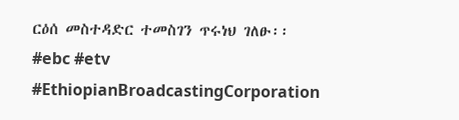ርዕሰ መስተዳድር ተመስገን ጥሩነህ ገለፁ፡፡
#ebc #etv
#EthiopianBroadcastingCorporation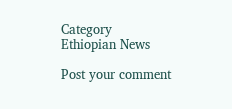Category
Ethiopian News

Post your comment